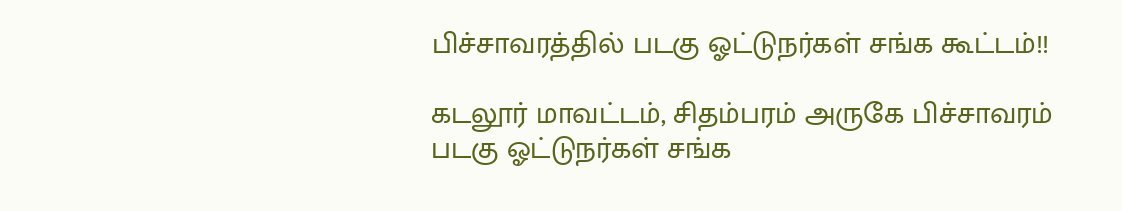பிச்சாவரத்தில் படகு ஓட்டுநர்கள் சங்க கூட்டம்!!

கடலூர் மாவட்டம், சிதம்பரம் அருகே பிச்சாவரம் படகு ஓட்டுநர்கள் சங்க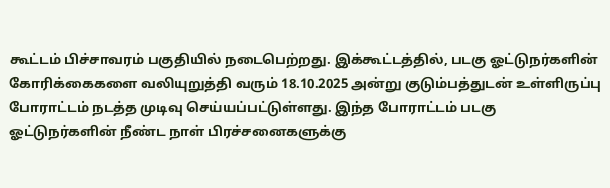கூட்டம் பிச்சாவரம் பகுதியில் நடைபெற்றது. இக்கூட்டத்தில், படகு ஓட்டுநர்களின் கோரிக்கைகளை வலியுறுத்தி வரும் 18.10.2025 அன்று குடும்பத்துடன் உள்ளிருப்பு போராட்டம் நடத்த முடிவு செய்யப்பட்டுள்ளது. இந்த போராட்டம் படகு ஓட்டுநர்களின் நீண்ட நாள் பிரச்சனைகளுக்கு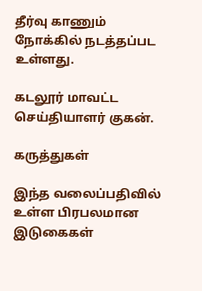தீர்வு காணும் நோக்கில் நடத்தப்பட உள்ளது.

கடலூர் மாவட்ட செய்தியாளர் குகன்.

கருத்துகள்

இந்த வலைப்பதிவில் உள்ள பிரபலமான இடுகைகள்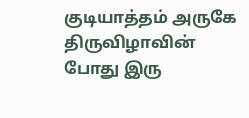குடியாத்தம் அருகே திருவிழாவின் போது இரு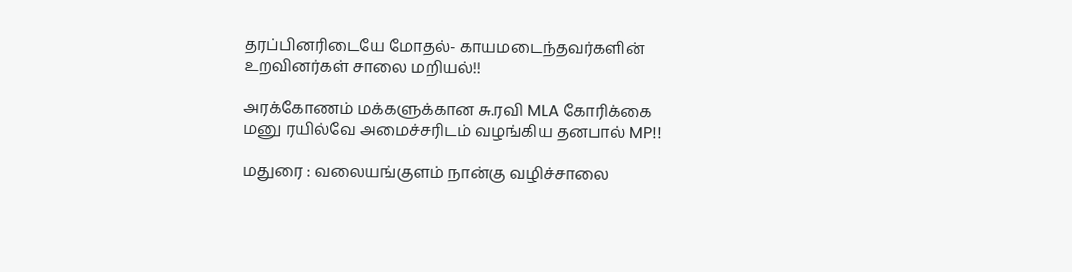தரப்பினரிடையே மோதல்- காயமடைந்தவர்களின் உறவினர்கள் சாலை மறியல்!!

அரக்கோணம் மக்களுக்கான சு.ரவி MLA கோரிக்கை மனு ரயில்வே அமைச்சரிடம் வழங்கிய தனபால் MP!!

மதுரை : வலையங்குளம் நான்கு வழிச்சாலை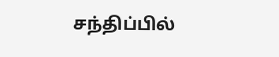சந்திப்பில்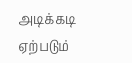அடிக்கடி ஏற்படும்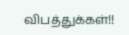விபத்துக்கள்!!